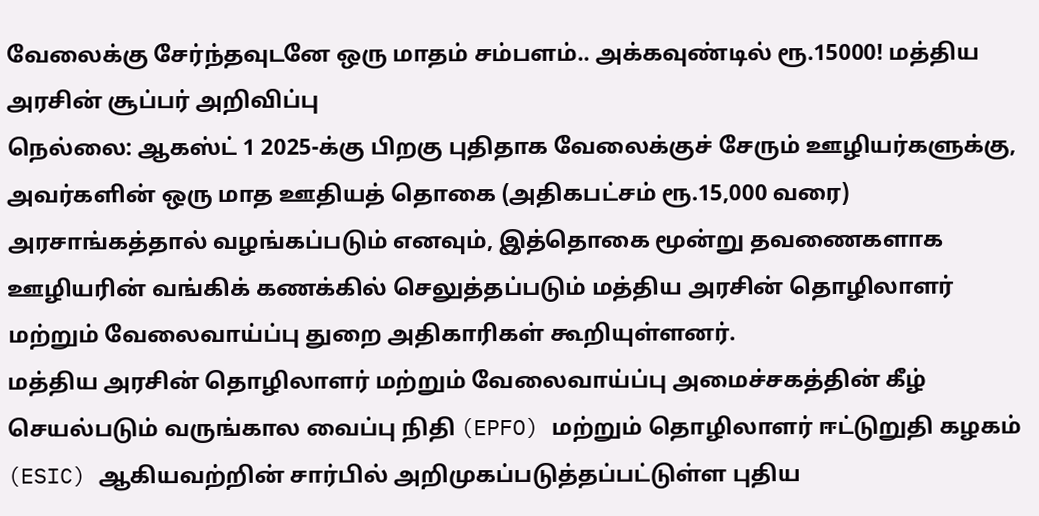வேலைக்கு சேர்ந்தவுடனே ஒரு மாதம் சம்பளம்.. அக்கவுண்டில் ரூ.15000! மத்திய அரசின் சூப்பர் அறிவிப்பு
நெல்லை: ஆகஸ்ட் 1 2025-க்கு பிறகு புதிதாக வேலைக்குச் சேரும் ஊழியர்களுக்கு, அவர்களின் ஒரு மாத ஊதியத் தொகை (அதிகபட்சம் ரூ.15,000 வரை) அரசாங்கத்தால் வழங்கப்படும் எனவும், இத்தொகை மூன்று தவணைகளாக ஊழியரின் வங்கிக் கணக்கில் செலுத்தப்படும் மத்திய அரசின் தொழிலாளர் மற்றும் வேலைவாய்ப்பு துறை அதிகாரிகள் கூறியுள்ளனர்.
மத்திய அரசின் தொழிலாளர் மற்றும் வேலைவாய்ப்பு அமைச்சகத்தின் கீழ் செயல்படும் வருங்கால வைப்பு நிதி (EPFO) மற்றும் தொழிலாளர் ஈட்டுறுதி கழகம் (ESIC) ஆகியவற்றின் சார்பில் அறிமுகப்படுத்தப்பட்டுள்ள புதிய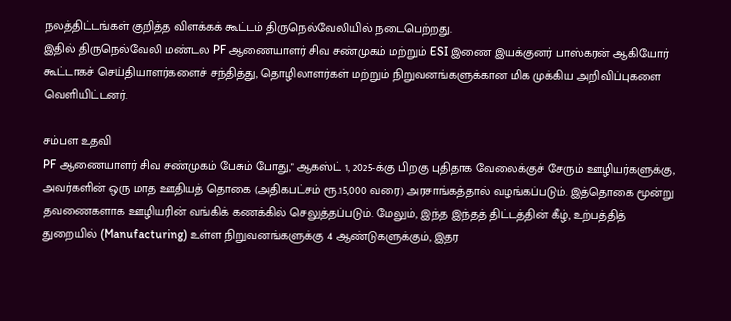நலத்திட்டங்கள் குறித்த விளக்கக் கூட்டம் திருநெல்வேலியில் நடைபெற்றது.
இதில் திருநெல்வேலி மண்டல PF ஆணையாளர் சிவ சண்முகம் மற்றும் ESI இணை இயக்குனர் பாஸ்கரன் ஆகியோர் கூட்டாகச் செய்தியாளர்களைச் சந்தித்து, தொழிலாளர்கள் மற்றும் நிறுவனங்களுக்கான மிக முக்கிய அறிவிப்புகளை வெளியிட்டனர்.

சம்பள உதவி
PF ஆணையாளர் சிவ சண்முகம் பேசும் போது," ஆகஸ்ட் 1, 2025-க்கு பிறகு புதிதாக வேலைக்குச் சேரும் ஊழியர்களுக்கு, அவர்களின் ஒரு மாத ஊதியத் தொகை (அதிகபட்சம் ரூ.15,000 வரை) அரசாங்கத்தால் வழங்கப்படும். இத்தொகை மூன்று தவணைகளாக ஊழியரின் வங்கிக் கணக்கில் செலுத்தப்படும். மேலும், இந்த இந்தத் திட்டத்தின் கீழ், உற்பத்தித் துறையில் (Manufacturing) உள்ள நிறுவனங்களுக்கு 4 ஆண்டுகளுக்கும், இதர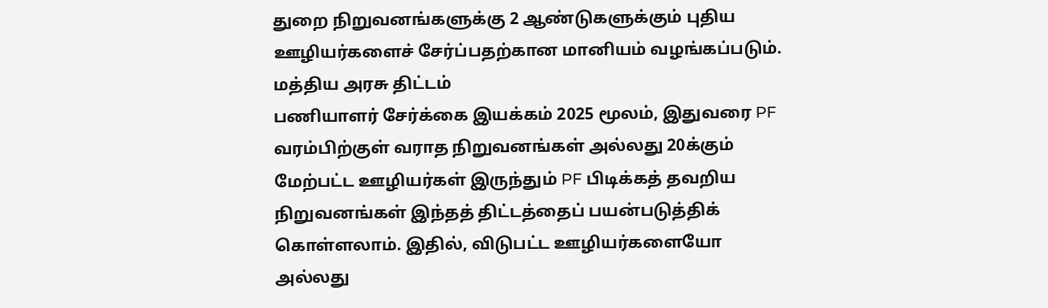துறை நிறுவனங்களுக்கு 2 ஆண்டுகளுக்கும் புதிய ஊழியர்களைச் சேர்ப்பதற்கான மானியம் வழங்கப்படும்.
மத்திய அரசு திட்டம்
பணியாளர் சேர்க்கை இயக்கம் 2025 மூலம், இதுவரை PF வரம்பிற்குள் வராத நிறுவனங்கள் அல்லது 20க்கும் மேற்பட்ட ஊழியர்கள் இருந்தும் PF பிடிக்கத் தவறிய நிறுவனங்கள் இந்தத் திட்டத்தைப் பயன்படுத்திக் கொள்ளலாம். இதில், விடுபட்ட ஊழியர்களையோ அல்லது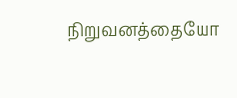நிறுவனத்தையோ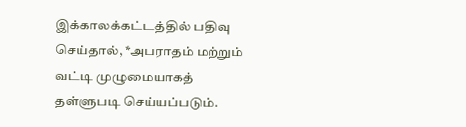இக்காலக்கட்டத்தில் பதிவு செய்தால், *அபராதம் மற்றும் வட்டி முழுமையாகத் தள்ளுபடி செய்யப்படும்.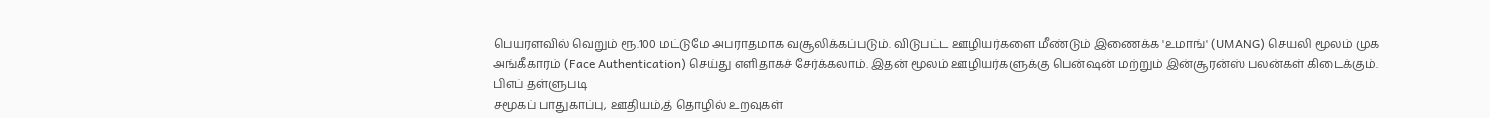பெயரளவில் வெறும் ரூ.100 மட்டுமே அபராதமாக வசூலிக்கப்படும். விடுபட்ட ஊழியர்களை மீண்டும் இணைக்க 'உமாங்' (UMANG) செயலி மூலம் முக அங்கீகாரம் (Face Authentication) செய்து எளிதாகச் சேர்க்கலாம். இதன் மூலம் ஊழியர்களுக்கு பென்ஷன் மற்றும் இன்சூரன்ஸ் பலன்கள் கிடைக்கும்.
பிஎப் தள்ளுபடி
சமூகப் பாதுகாப்பு, ஊதியம்,த் தொழில் உறவுகள்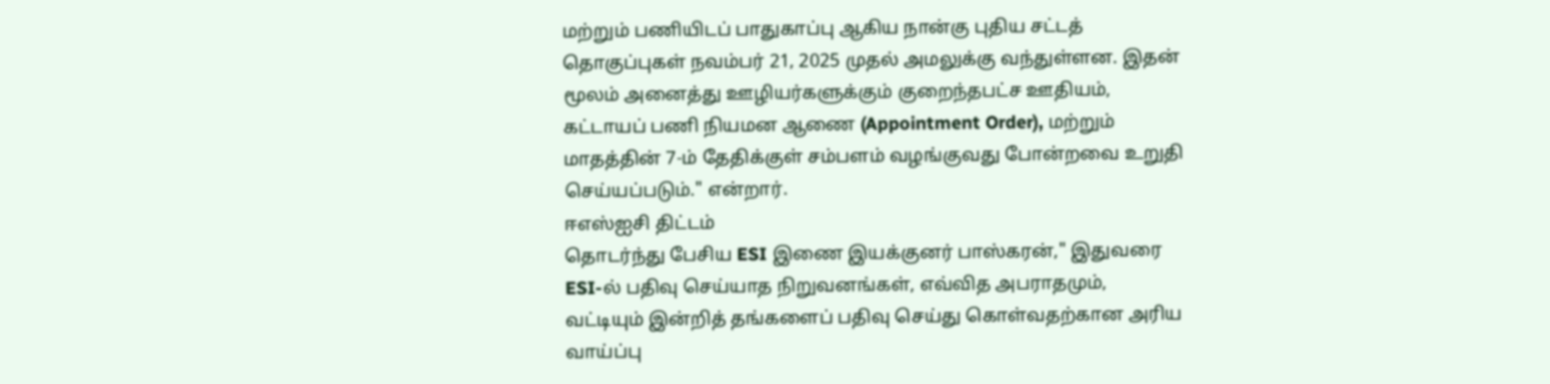மற்றும் பணியிடப் பாதுகாப்பு ஆகிய நான்கு புதிய சட்டத் தொகுப்புகள் நவம்பர் 21, 2025 முதல் அமலுக்கு வந்துள்ளன. இதன் மூலம் அனைத்து ஊழியர்களுக்கும் குறைந்தபட்ச ஊதியம், கட்டாயப் பணி நியமன ஆணை (Appointment Order), மற்றும் மாதத்தின் 7-ம் தேதிக்குள் சம்பளம் வழங்குவது போன்றவை உறுதி செய்யப்படும்." என்றார்.
ஈஎஸ்ஐசி திட்டம்
தொடர்ந்து பேசிய ESI இணை இயக்குனர் பாஸ்கரன்," இதுவரை ESI-ல் பதிவு செய்யாத நிறுவனங்கள், எவ்வித அபராதமும், வட்டியும் இன்றித் தங்களைப் பதிவு செய்து கொள்வதற்கான அரிய வாய்ப்பு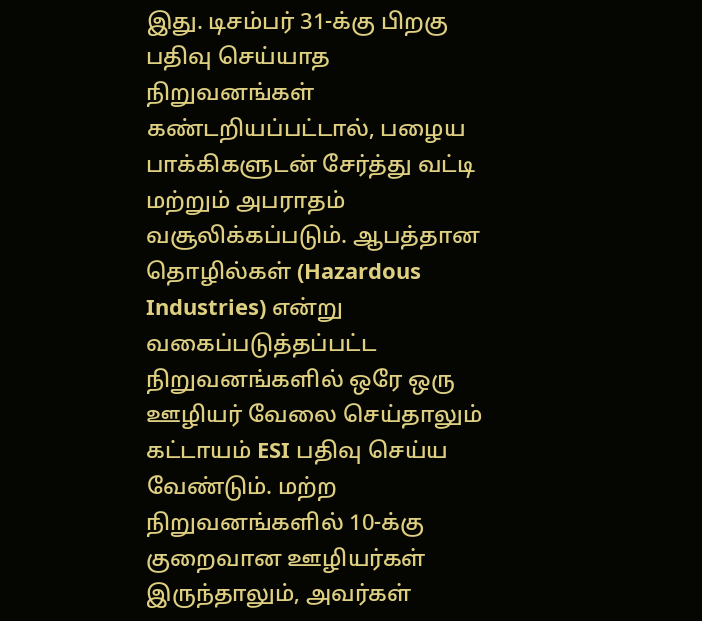இது. டிசம்பர் 31-க்கு பிறகு பதிவு செய்யாத நிறுவனங்கள் கண்டறியப்பட்டால், பழைய பாக்கிகளுடன் சேர்த்து வட்டி மற்றும் அபராதம் வசூலிக்கப்படும். ஆபத்தான தொழில்கள் (Hazardous Industries) என்று வகைப்படுத்தப்பட்ட நிறுவனங்களில் ஒரே ஒரு ஊழியர் வேலை செய்தாலும் கட்டாயம் ESI பதிவு செய்ய வேண்டும். மற்ற நிறுவனங்களில் 10-க்கு குறைவான ஊழியர்கள் இருந்தாலும், அவர்கள்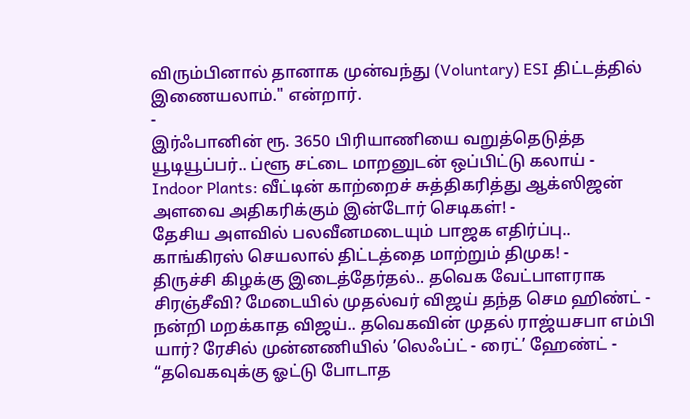விரும்பினால் தானாக முன்வந்து (Voluntary) ESI திட்டத்தில் இணையலாம்." என்றார்.
-
இர்ஃபானின் ரூ. 3650 பிரியாணியை வறுத்தெடுத்த யூடியூப்பர்.. ப்ளூ சட்டை மாறனுடன் ஒப்பிட்டு கலாய் -
Indoor Plants: வீட்டின் காற்றைச் சுத்திகரித்து ஆக்ஸிஜன் அளவை அதிகரிக்கும் இன்டோர் செடிகள்! -
தேசிய அளவில் பலவீனமடையும் பாஜக எதிர்ப்பு.. காங்கிரஸ் செயலால் திட்டத்தை மாற்றும் திமுக! -
திருச்சி கிழக்கு இடைத்தேர்தல்.. தவெக வேட்பாளராக சிரஞ்சீவி? மேடையில் முதல்வர் விஜய் தந்த செம ஹிண்ட் -
நன்றி மறக்காத விஜய்.. தவெகவின் முதல் ராஜ்யசபா எம்பி யார்? ரேசில் முன்னணியில் ’லெஃப்ட் - ரைட்’ ஹேண்ட் -
“தவெகவுக்கு ஓட்டு போடாத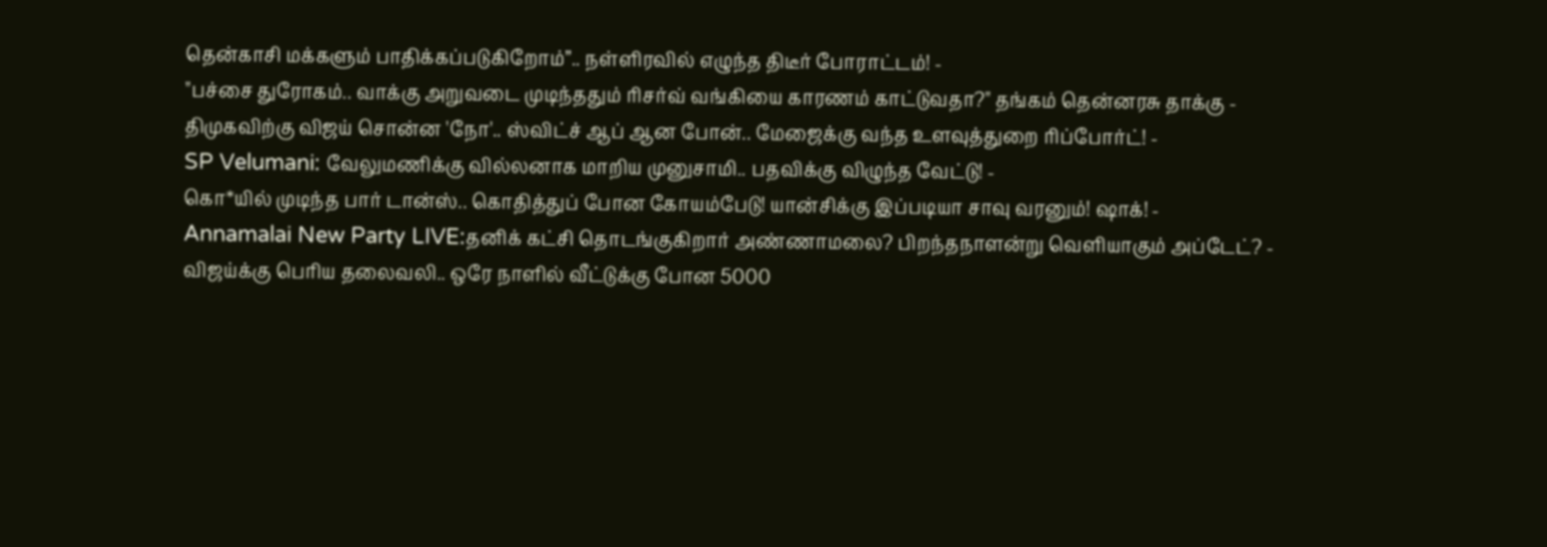தென்காசி மக்களும் பாதிக்கப்படுகிறோம்”.. நள்ளிரவில் எழுந்த திடீர் போராட்டம்! -
"பச்சை துரோகம்.. வாக்கு அறுவடை முடிந்ததும் ரிசர்வ் வங்கியை காரணம் காட்டுவதா?" தங்கம் தென்னரசு தாக்கு -
திமுகவிற்கு விஜய் சொன்ன 'நோ'.. ஸ்விட்ச் ஆப் ஆன போன்.. மேஜைக்கு வந்த உளவுத்துறை ரிப்போர்ட்! -
SP Velumani: வேலுமணிக்கு வில்லனாக மாறிய முனுசாமி.. பதவிக்கு விழுந்த வேட்டு! -
கொ*யில் முடிந்த பார் டான்ஸ்.. கொதித்துப் போன கோயம்பேடு! யான்சிக்கு இப்படியா சாவு வரனும்! ஷாக்! -
Annamalai New Party LIVE:தனிக் கட்சி தொடங்குகிறார் அண்ணாமலை? பிறந்தநாளன்று வெளியாகும் அப்டேட்? -
விஜய்க்கு பெரிய தலைவலி.. ஒரே நாளில் வீட்டுக்கு போன 5000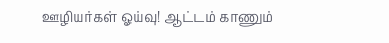ஊழியர்கள் ஓய்வு! ஆட்டம் காணும்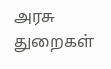அரசு துறைகள்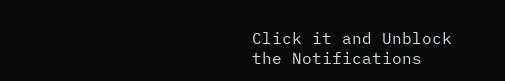Click it and Unblock the Notifications